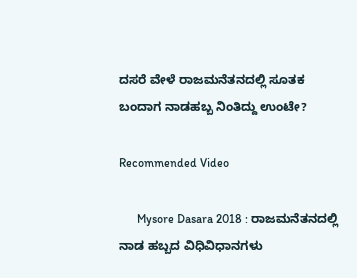ದಸರೆ ವೇಳೆ ರಾಜಮನೆತನದಲ್ಲಿ ಸೂತಕ ಬಂದಾಗ ನಾಡಹಬ್ಬ ನಿಂತಿದ್ದು ಉಂಟೇ?

Recommended Video

      Mysore Dasara 2018 : ರಾಜಮನೆತನದಲ್ಲಿ ನಾಡ ಹಬ್ಬದ ವಿಧಿವಿಧಾನಗಳು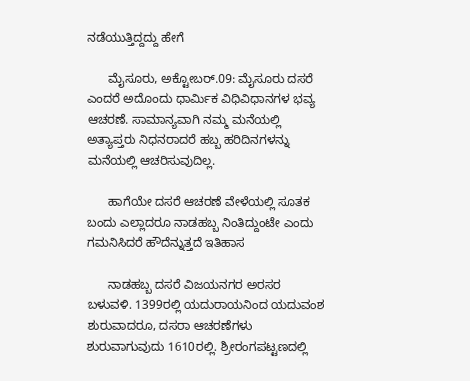ನಡೆಯುತ್ತಿದ್ದದ್ದು ಹೇಗೆ

      ಮೈಸೂರು, ಅಕ್ಟೋಬರ್.09: ಮೈಸೂರು ದಸರೆ ಎಂದರೆ ಅದೊಂದು ಧಾರ್ಮಿಕ ವಿಧಿವಿಧಾನಗಳ ಭವ್ಯ ಆಚರಣೆ. ಸಾಮಾನ್ಯವಾಗಿ ನಮ್ಮ ಮನೆಯಲ್ಲಿ ಅತ್ಯಾಪ್ತರು ನಿಧನರಾದರೆ ಹಬ್ಬ ಹರಿದಿನಗಳನ್ನು ಮನೆಯಲ್ಲಿ ಆಚರಿಸುವುದಿಲ್ಲ.

      ಹಾಗೆಯೇ ದಸರೆ ಆಚರಣೆ ವೇಳೆಯಲ್ಲಿ ಸೂತಕ ಬಂದು ಎಲ್ಲಾದರೂ ನಾಡಹಬ್ಬ ನಿಂತಿದ್ದುಂಟೇ ಎಂದು ಗಮನಿಸಿದರೆ ಹೌದೆನ್ನುತ್ತದೆ ಇತಿಹಾಸ

      ನಾಡಹಬ್ಬ ದಸರೆ ವಿಜಯನಗರ ಅರಸರ ಬಳುವಳಿ. 1399ರಲ್ಲಿ ಯದುರಾಯನಿಂದ ಯದುವಂಶ ಶುರುವಾದರೂ, ದಸರಾ ಆಚರಣೆಗಳು ಶುರುವಾಗುವುದು 1610ರಲ್ಲಿ. ಶ್ರೀರಂಗಪಟ್ಟಣದಲ್ಲಿ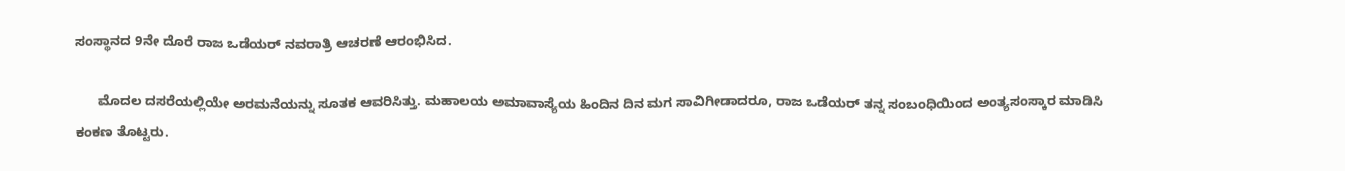ಸಂಸ್ಥಾನದ 9ನೇ ದೊರೆ ರಾಜ ಒಡೆಯರ್ ನವರಾತ್ರಿ ಆಚರಣೆ ಆರಂಭಿಸಿದ.

      ಮೊದಲ ದಸರೆಯಲ್ಲಿಯೇ ಅರಮನೆಯನ್ನು ಸೂತಕ ಆವರಿಸಿತ್ತು. ಮಹಾಲಯ ಅಮಾವಾಸ್ಯೆಯ ಹಿಂದಿನ ದಿನ ಮಗ ಸಾವಿಗೀಡಾದರೂ, ರಾಜ ಒಡೆಯರ್ ತನ್ನ ಸಂಬಂಧಿಯಿಂದ ಅಂತ್ಯಸಂಸ್ಕಾರ ಮಾಡಿಸಿ ಕಂಕಣ ತೊಟ್ಟರು.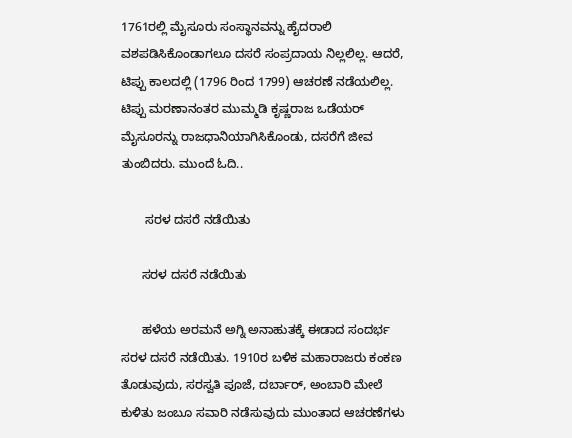1761ರಲ್ಲಿ ಮೈಸೂರು ಸಂಸ್ಥಾನವನ್ನು ಹೈದರಾಲಿ ವಶಪಡಿಸಿಕೊಂಡಾಗಲೂ ದಸರೆ ಸಂಪ್ರದಾಯ ನಿಲ್ಲಲಿಲ್ಲ. ಆದರೆ, ಟಿಪ್ಪು ಕಾಲದಲ್ಲಿ (1796 ರಿಂದ 1799) ಆಚರಣೆ ನಡೆಯಲಿಲ್ಲ. ಟಿಪ್ಪು ಮರಣಾನಂತರ ಮುಮ್ಮಡಿ ಕೃಷ್ಣರಾಜ ಒಡೆಯರ್ ಮೈಸೂರನ್ನು ರಾಜಧಾನಿಯಾಗಿಸಿಕೊಂಡು, ದಸರೆಗೆ ಜೀವ ತುಂಬಿದರು. ಮುಂದೆ ಓದಿ..

       ಸರಳ ದಸರೆ ನಡೆಯಿತು

      ಸರಳ ದಸರೆ ನಡೆಯಿತು

      ಹಳೆಯ ಅರಮನೆ ಅಗ್ನಿ ಅನಾಹುತಕ್ಕೆ ಈಡಾದ ಸಂದರ್ಭ ಸರಳ ದಸರೆ ನಡೆಯಿತು. 1910ರ ಬಳಿಕ ಮಹಾರಾಜರು ಕಂಕಣ ತೊಡುವುದು, ಸರಸ್ವತಿ ಪೂಜೆ, ದರ್ಬಾರ್, ಅಂಬಾರಿ ಮೇಲೆ ಕುಳಿತು ಜಂಬೂ ಸವಾರಿ ನಡೆಸುವುದು ಮುಂತಾದ ಆಚರಣೆಗಳು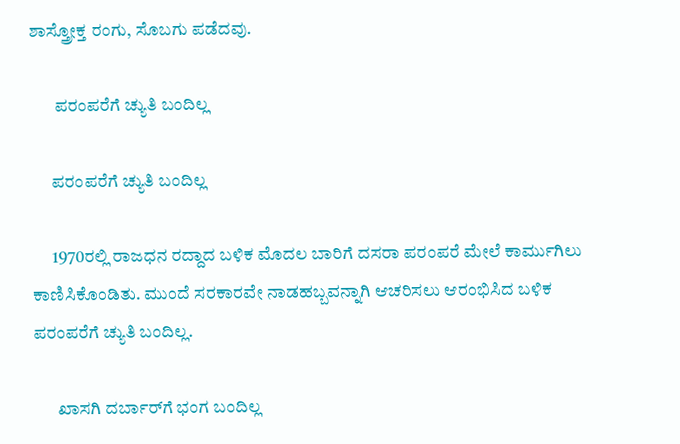ಶಾಸ್ತ್ರೋಕ್ತ ರಂಗು, ಸೊಬಗು ಪಡೆದವು.

       ಪರಂಪರೆಗೆ ಚ್ಯುತಿ ಬಂದಿಲ್ಲ

      ಪರಂಪರೆಗೆ ಚ್ಯುತಿ ಬಂದಿಲ್ಲ

      1970ರಲ್ಲಿ ರಾಜಧನ ರದ್ದಾದ ಬಳಿಕ ಮೊದಲ ಬಾರಿಗೆ ದಸರಾ ಪರಂಪರೆ ಮೇಲೆ ಕಾರ್ಮುಗಿಲು ಕಾಣಿಸಿಕೊಂಡಿತು. ಮುಂದೆ ಸರಕಾರವೇ ನಾಡಹಬ್ಬವನ್ನಾಗಿ ಆಚರಿಸಲು ಆರಂಭಿಸಿದ ಬಳಿಕ ಪರಂಪರೆಗೆ ಚ್ಯುತಿ ಬಂದಿಲ್ಲ.

       ಖಾಸಗಿ ದರ್ಬಾರ್‌ಗೆ ಭಂಗ ಬಂದಿಲ್ಲ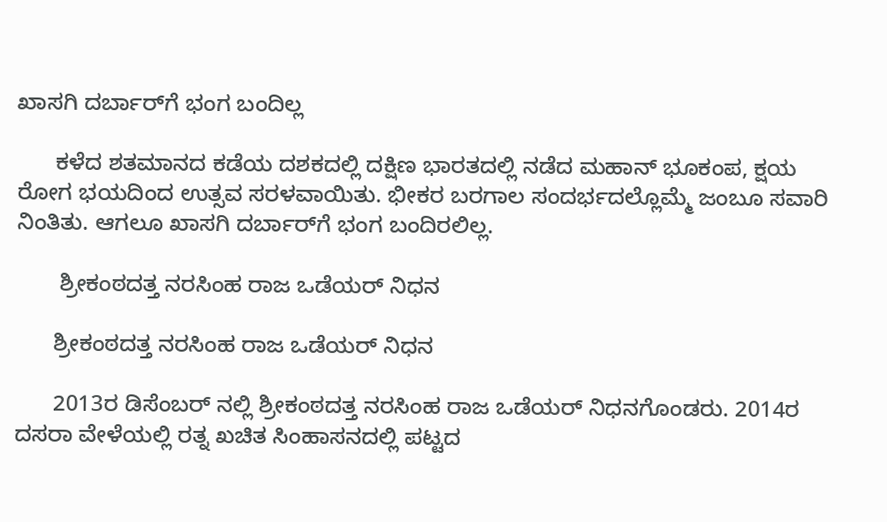ಖಾಸಗಿ ದರ್ಬಾರ್‌ಗೆ ಭಂಗ ಬಂದಿಲ್ಲ

      ಕಳೆದ ಶತಮಾನದ ಕಡೆಯ ದಶಕದಲ್ಲಿ ದಕ್ಷಿಣ ಭಾರತದಲ್ಲಿ ನಡೆದ ಮಹಾನ್ ಭೂಕಂಪ, ಕ್ಷಯ ರೋಗ ಭಯದಿಂದ ಉತ್ಸವ ಸರಳವಾಯಿತು. ಭೀಕರ ಬರಗಾಲ ಸಂದರ್ಭದಲ್ಲೊಮ್ಮೆ ಜಂಬೂ ಸವಾರಿ ನಿಂತಿತು. ಆಗಲೂ ಖಾಸಗಿ ದರ್ಬಾರ್‌ಗೆ ಭಂಗ ಬಂದಿರಲಿಲ್ಲ.

       ಶ್ರೀಕಂಠದತ್ತ ನರಸಿಂಹ ರಾಜ ಒಡೆಯರ್ ನಿಧನ

      ಶ್ರೀಕಂಠದತ್ತ ನರಸಿಂಹ ರಾಜ ಒಡೆಯರ್ ನಿಧನ

      2013ರ ಡಿಸೆಂಬರ್ ನಲ್ಲಿ ಶ್ರೀಕಂಠದತ್ತ ನರಸಿಂಹ ರಾಜ ಒಡೆಯರ್ ನಿಧನಗೊಂಡರು. 2014ರ ದಸರಾ ವೇಳೆಯಲ್ಲಿ ರತ್ನ ಖಚಿತ ಸಿಂಹಾಸನದಲ್ಲಿ ಪಟ್ಟದ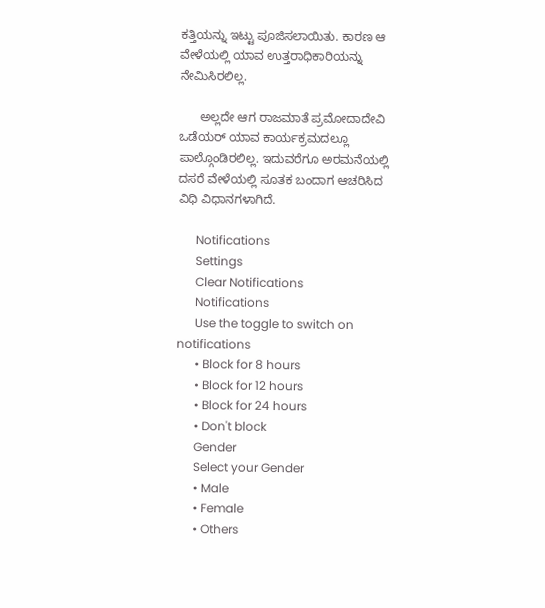ಕತ್ತಿಯನ್ನು ಇಟ್ಟು ಪೂಜಿಸಲಾಯಿತು. ಕಾರಣ ಆ ವೇಳೆಯಲ್ಲಿ ಯಾವ ಉತ್ತರಾಧಿಕಾರಿಯನ್ನು ನೇಮಿಸಿರಲಿಲ್ಲ.

      ಅಲ್ಲದೇ ಆಗ ರಾಜಮಾತೆ ಪ್ರಮೋದಾದೇವಿ ಒಡೆಯರ್ ಯಾವ ಕಾರ್ಯಕ್ರಮದಲ್ಲೂ ಪಾಲ್ಗೊಂಡಿರಲಿಲ್ಲ. ಇದುವರೆಗೂ ಅರಮನೆಯಲ್ಲಿ ದಸರೆ ವೇಳೆಯಲ್ಲಿ ಸೂತಕ ಬಂದಾಗ ಆಚರಿಸಿದ ವಿಧಿ ವಿಧಾನಗಳಾಗಿದೆ.

      Notifications
      Settings
      Clear Notifications
      Notifications
      Use the toggle to switch on notifications
      • Block for 8 hours
      • Block for 12 hours
      • Block for 24 hours
      • Don't block
      Gender
      Select your Gender
      • Male
      • Female
      • Others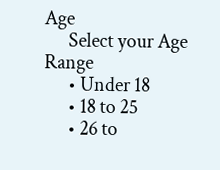Age
      Select your Age Range
      • Under 18
      • 18 to 25
      • 26 to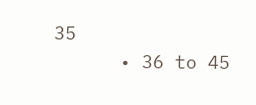35
      • 36 to 45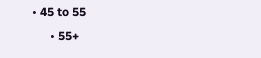• 45 to 55
      • 55+